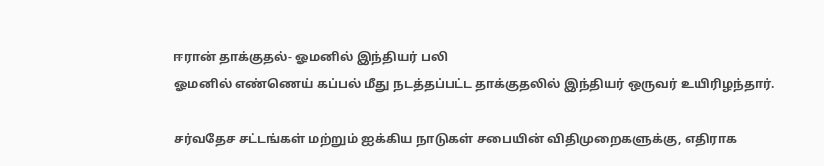ஈரான் தாக்குதல்- ஓமனில் இந்தியர் பலி
ஓமனில் எண்ணெய் கப்பல் மீது நடத்தப்பட்ட தாக்குதலில் இந்தியர் ஒருவர் உயிரிழந்தார்.

சர்வதேச சட்டங்கள் மற்றும் ஐக்கிய நாடுகள் சபையின் விதிமுறைகளுக்கு, எதிராக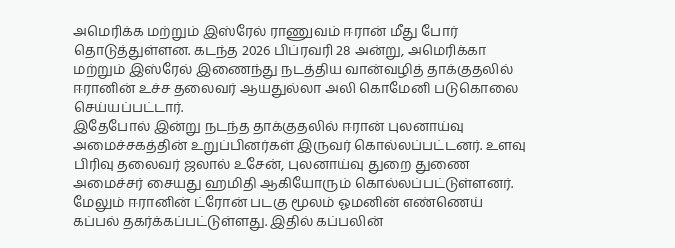அமெரிக்க மற்றும் இஸ்ரேல் ராணுவம் ஈரான் மீது போர் தொடுத்துள்ளன. கடந்த 2026 பிப்ரவரி 28 அன்று, அமெரிக்கா மற்றும் இஸ்ரேல் இணைந்து நடத்திய வான்வழித் தாக்குதலில் ஈரானின் உச்ச தலைவர் ஆயதுல்லா அலி கொமேனி படுகொலை செய்யப்பட்டார்.
இதேபோல் இன்று நடந்த தாக்குதலில் ஈரான் புலனாய்வு அமைச்சகத்தின் உறுப்பினர்கள் இருவர் கொல்லப்பட்டனர். உளவு பிரிவு தலைவர் ஜலால் உசேன், புலனாய்வு துறை துணை அமைச்சர் சையது ஹமிதி ஆகியோரும் கொல்லப்பட்டுள்ளனர். மேலும் ஈரானின் ட்ரோன் படகு மூலம் ஓமனின் எண்ணெய் கப்பல் தகர்க்கப்பட்டுள்ளது. இதில் கப்பலின்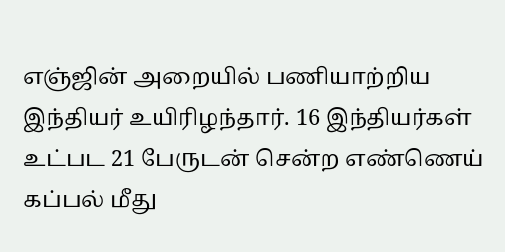எஞ்ஜின் அறையில் பணியாற்றிய இந்தியர் உயிரிழந்தார். 16 இந்தியர்கள் உட்பட 21 பேருடன் சென்ற எண்ணெய் கப்பல் மீது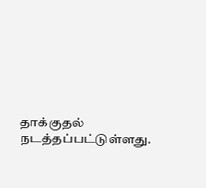தாக்குதல் நடத்தப்பட்டுள்ளது.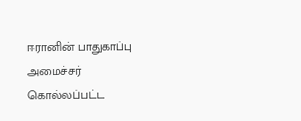ஈரானின் பாதுகாப்பு அமைச்சர் கொல்லப்பட்ட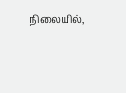நிலையில்,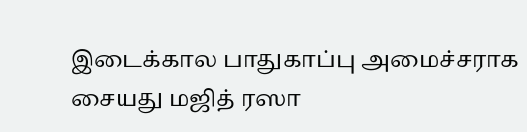இடைக்கால பாதுகாப்பு அமைச்சராக சையது மஜித் ரஸா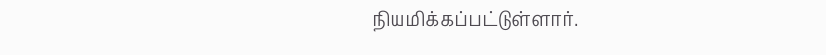நியமிக்கப்பட்டுள்ளார்.